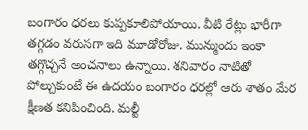బంగారం ధరలు కుప్పకూలిపోయాయి. వీటి రేట్లు భారీగా తగ్గడం వరుసగా ఇది మూడోరోజు. మున్ముందు ఇంకా తగ్గొచ్చనే అంచనాలు ఉన్నాయి. శనివారం నాటితో పోల్చుకుంటే ఈ ఉదయం బంగారం ధరల్లో ఆరు శాతం మేర క్షీణత కనిపించింది. మల్టీ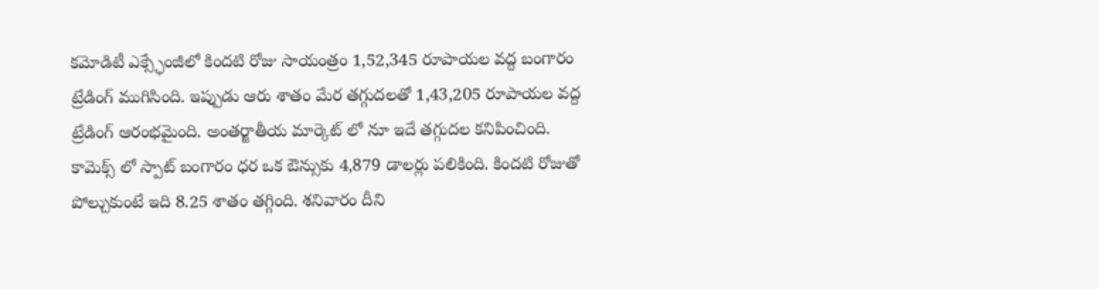కమోడిటీ ఎక్స్ఛేంజీలో కిందటి రోజు సాయంత్రం 1,52,345 రూపాయల వద్ద బంగారం ట్రేడింగ్ ముగిసింది. ఇప్పుడు ఆరు శాతం మేర తగ్గుదలతో 1,43,205 రూపాయల వద్ద ట్రేడింగ్ ఆరంభమైంది. అంతర్జాతీయ మార్కెట్ లో నూ ఇదే తగ్గుదల కనిపించింది. కామెక్స్ లో స్పాట్ బంగారం ధర ఒక ఔన్సుకు 4,879 డాలర్లు పలికింది. కిందటి రోజుతో పోల్చుకుంటే ఇది 8.25 శాతం తగ్గింది. శనివారం దీని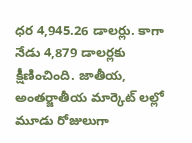ధర 4,945.26 డాలర్లు. కాగా నేడు 4,879 డాలర్లకు క్షీణించింది. జాతీయ, అంతర్జాతీయ మార్కెట్ లల్లో మూడు రోజులుగా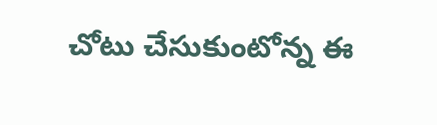చోటు చేసుకుంటోన్న ఈ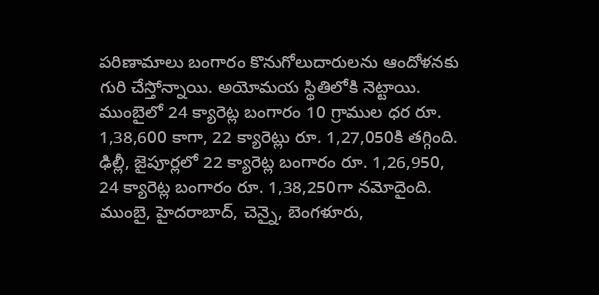పరిణామాలు బంగారం కొనుగోలుదారులను ఆందోళనకు గురి చేస్తోన్నాయి. అయోమయ స్థితిలోకి నెట్టాయి. ముంబైలో 24 క్యారెట్ల బంగారం 10 గ్రాముల ధర రూ. 1,38,600 కాగా, 22 క్యారెట్లు రూ. 1,27,050కి తగ్గింది. ఢిల్లీ, జైపూర్లలో 22 క్యారెట్ల బంగారం రూ. 1,26,950, 24 క్యారెట్ల బంగారం రూ. 1,38,250గా నమోదైంది. ముంబై, హైదరాబాద్, చెన్నై, బెంగళూరు,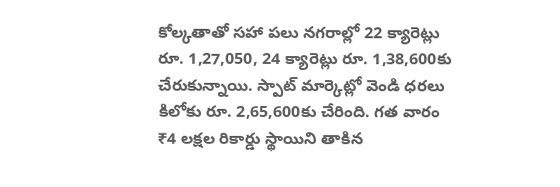కోల్కతాతో సహా పలు నగరాల్లో 22 క్యారెట్లు రూ. 1,27,050, 24 క్యారెట్లు రూ. 1,38,600కు చేరుకున్నాయి. స్పాట్ మార్కెట్లో వెండి ధరలు కిలోకు రూ. 2,65,600కు చేరింది. గత వారం ₹4 లక్షల రికార్డు స్థాయిని తాకిన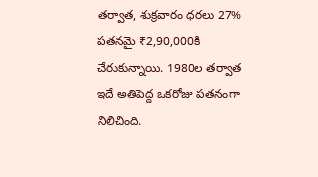తర్వాత, శుక్రవారం ధరలు 27% పతనమై ₹2,90,000కి చేరుకున్నాయి. 1980ల తర్వాత ఇదే అతిపెద్ద ఒకరోజు పతనంగా నిలిచింది.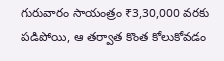గురువారం సాయంత్రం ₹3,30,000 వరకు పడిపోయి, ఆ తర్వాత కొంత కోలుకోవడం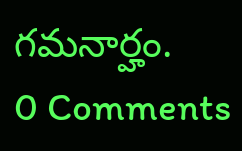గమనార్హం.
0 Comments